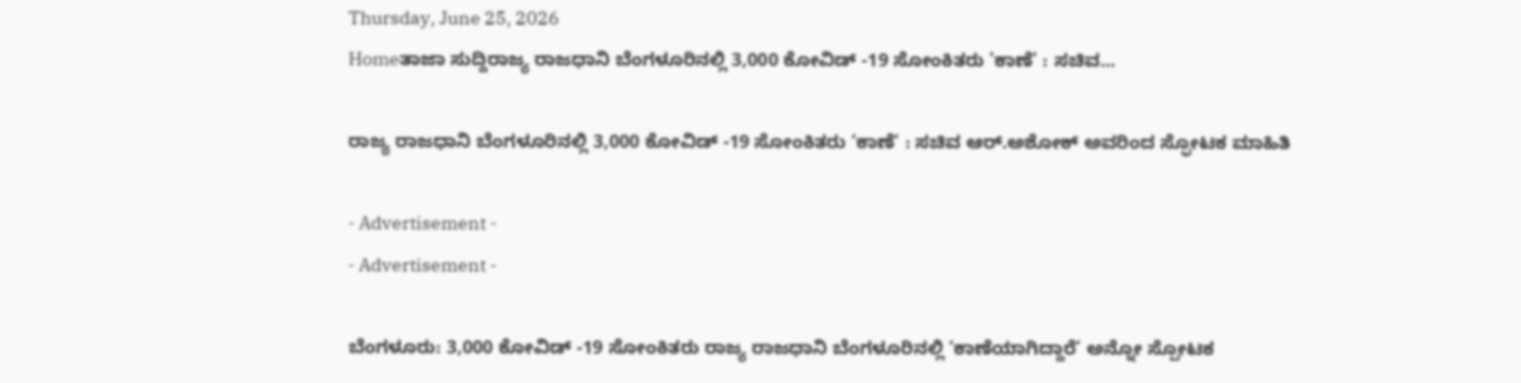Thursday, June 25, 2026
Homeತಾಜಾ ಸುದ್ದಿರಾಜ್ಯ ರಾಜಧಾನಿ ಬೆಂಗಳೂರಿನಲ್ಲಿ 3,000 ಕೋವಿಡ್ -19 ಸೋಂಕಿತರು 'ಕಾಣೆ' : ಸಚಿವ...

ರಾಜ್ಯ ರಾಜಧಾನಿ ಬೆಂಗಳೂರಿನಲ್ಲಿ 3,000 ಕೋವಿಡ್ -19 ಸೋಂಕಿತರು ‘ಕಾಣೆ’ : ಸಚಿವ ಆರ್‌.ಅಶೋಕ್‌ ಅವರಿಂದ ಸ್ಫೋಟಕ ಮಾಹಿತಿ

- Advertisement -
- Advertisement -

ಬೆಂಗಳೂರು: 3,000 ಕೋವಿಡ್ -19 ಸೋಂಕಿತರು ರಾಜ್ಯ ರಾಜಧಾನಿ ಬೆಂಗಳೂರಿನಲ್ಲಿ ‘ಕಾಣೆಯಾಗಿದ್ದಾರೆ’ ಅನ್ನೋ ಸ್ಪೋಟಕ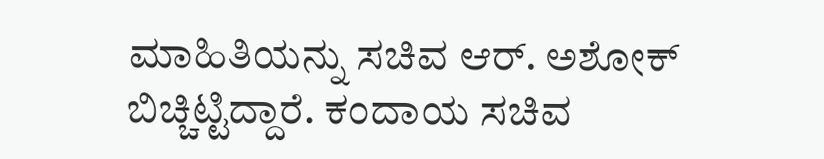ಮಾಹಿತಿಯನ್ನು ಸಚಿವ ಆರ್‌. ಅಶೋಕ್‌ ಬಿಚ್ಚಿಟ್ಟಿದ್ದಾರೆ. ಕಂದಾಯ ಸಚಿವ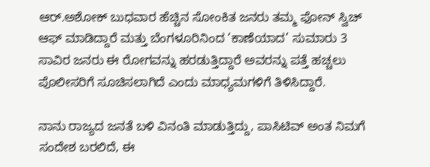ಆರ್.ಅಶೋಕ್ ಬುಧವಾರ ಹೆಚ್ಚಿನ ಸೋಂಕಿತ ಜನರು ತಮ್ಮ ಫೋನ್ ಸ್ವಿಚ್ ಆಫ್ ಮಾಡಿದ್ದಾರೆ ಮತ್ತು ಬೆಂಗಳೂರಿನಿಂದ ‘ಕಾಣೆಯಾದ’ ಸುಮಾರು 3 ಸಾವಿರ ಜನರು ಈ ರೋಗವನ್ನು ಹರಡುತ್ತಿದ್ದಾರೆ ಅವರನ್ನು ಪತ್ತೆ ಹಚ್ಚಲು ಪೊಲೀಸರಿಗೆ ಸೂಚಿಸಲಾಗಿದೆ ಎಂದು ಮಾಧ್ಯಮಗಳಿಗೆ ತಿಳಿಸಿದ್ದಾರೆ.

ನಾನು ರಾಜ್ಯದ ಜನತೆ ಬಳಿ ವಿನಂತಿ ಮಾಡುತ್ತಿದ್ದು, ಪಾಸಿಟಿವ್‌ ಅಂತ ನಿಮಗೆ ಸಂದೇಶ ಬರಲಿದೆ, ಈ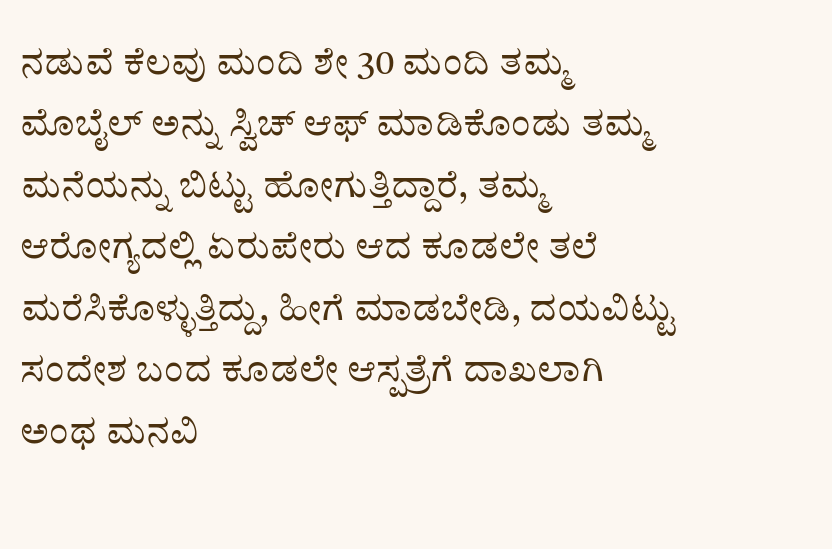ನಡುವೆ ಕೆಲವು ಮಂದಿ ಶೇ 30 ಮಂದಿ ತಮ್ಮ ಮೊಬೈಲ್‌ ಅನ್ನು ಸ್ವಿಚ್‌ ಆಫ್‌ ಮಾಡಿಕೊಂಡು ತಮ್ಮ ಮನೆಯನ್ನು ಬಿಟ್ಟು ಹೋಗುತ್ತಿದ್ದಾರೆ, ತಮ್ಮ ಆರೋಗ್ಯದಲ್ಲಿ ಏರುಪೇರು ಆದ ಕೂಡಲೇ ತಲೆ ಮರೆಸಿಕೊಳ್ಳುತ್ತಿದ್ದು, ಹೀಗೆ ಮಾಡಬೇಡಿ, ದಯವಿಟ್ಟು ಸಂದೇಶ ಬಂದ ಕೂಡಲೇ ಆಸ್ಪತ್ರೆಗೆ ದಾಖಲಾಗಿ ಅಂಥ ಮನವಿ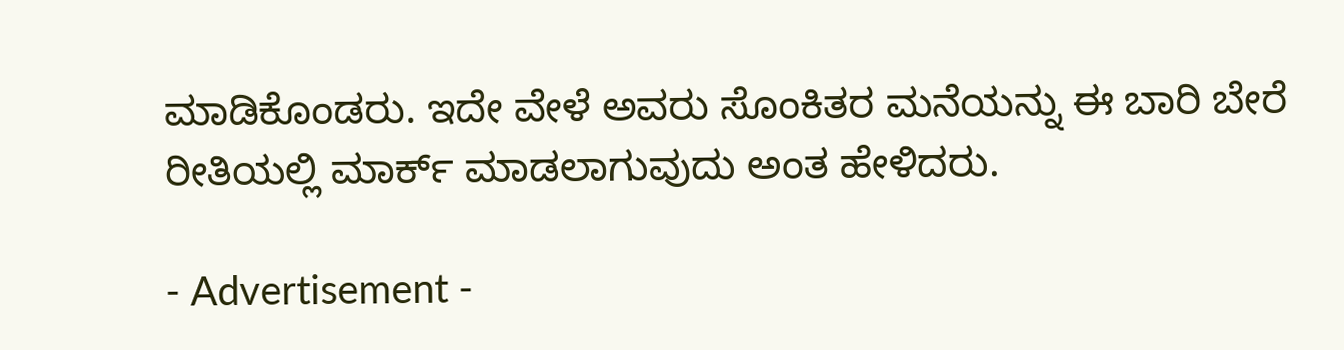ಮಾಡಿಕೊಂಡರು. ಇದೇ ವೇಳೆ ಅವರು ಸೊಂಕಿತರ ಮನೆಯನ್ನು ಈ ಬಾರಿ ಬೇರೆ ರೀತಿಯಲ್ಲಿ ಮಾರ್ಕ್‌ ಮಾಡಲಾಗುವುದು ಅಂತ ಹೇಳಿದರು.

- Advertisement -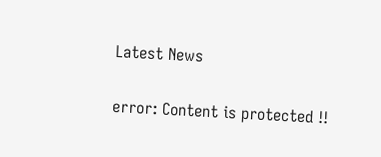Latest News

error: Content is protected !!